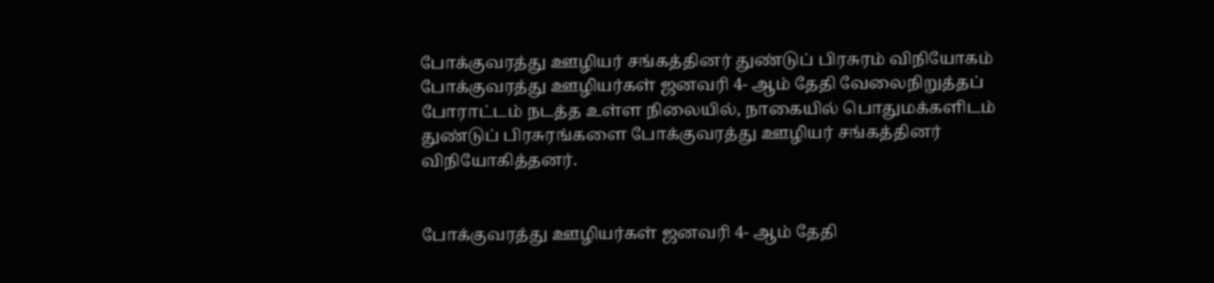போக்குவரத்து ஊழியர் சங்கத்தினர் துண்டுப் பிரசுரம் விநியோகம்
போக்குவரத்து ஊழியர்கள் ஜனவரி 4- ஆம் தேதி வேலைநிறுத்தப் போராட்டம் நடத்த உள்ள நிலையில், நாகையில் பொதுமக்களிடம் துண்டுப் பிரசுரங்களை போக்குவரத்து ஊழியர் சங்கத்தினர் விநியோகித்தனர்.


போக்குவரத்து ஊழியர்கள் ஜனவரி 4- ஆம் தேதி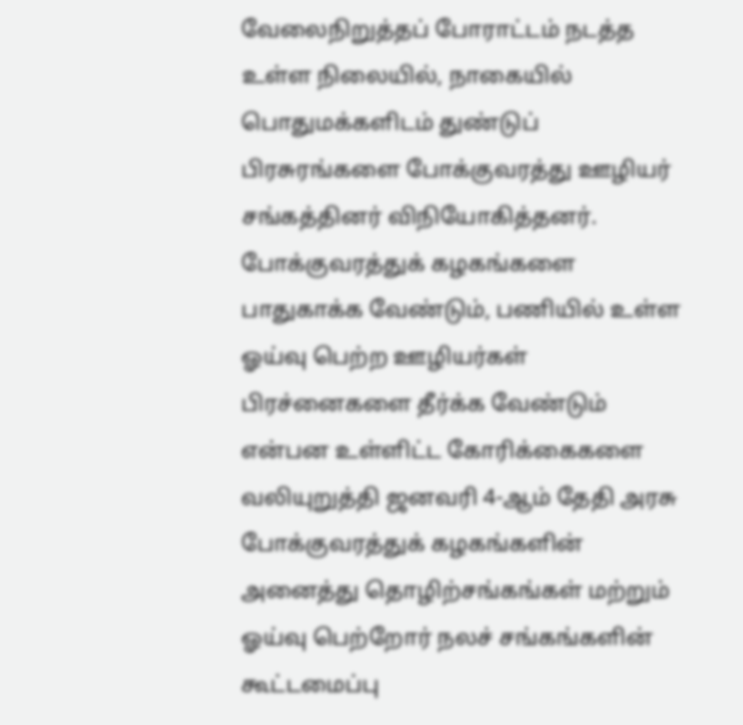வேலைநிறுத்தப் போராட்டம் நடத்த உள்ள நிலையில், நாகையில் பொதுமக்களிடம் துண்டுப் பிரசுரங்களை போக்குவரத்து ஊழியர் சங்கத்தினர் விநியோகித்தனர்.
போக்குவரத்துக் கழகங்களை பாதுகாக்க வேண்டும், பணியில் உள்ள ஓய்வு பெற்ற ஊழியர்கள் பிரச்னைகளை தீர்க்க வேண்டும் என்பன உள்ளிட்ட கோரிக்கைகளை வலியுறுத்தி ஜனவரி 4-ஆம் தேதி அரசு போக்குவரத்துக் கழகங்களின் அனைத்து தொழிற்சங்கங்கள் மற்றும் ஓய்வு பெற்றோர் நலச் சங்கங்களின் கூட்டமைப்பு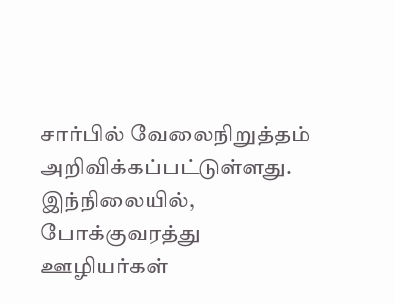சார்பில் வேலைநிறுத்தம் அறிவிக்கப்பட்டுள்ளது.
இந்நிலையில், போக்குவரத்து ஊழியர்கள்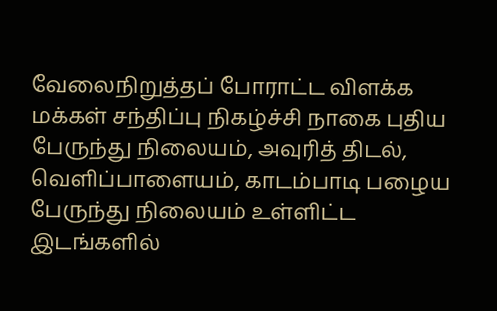வேலைநிறுத்தப் போராட்ட விளக்க மக்கள் சந்திப்பு நிகழ்ச்சி நாகை புதிய பேருந்து நிலையம், அவுரித் திடல், வெளிப்பாளையம், காடம்பாடி பழைய பேருந்து நிலையம் உள்ளிட்ட இடங்களில்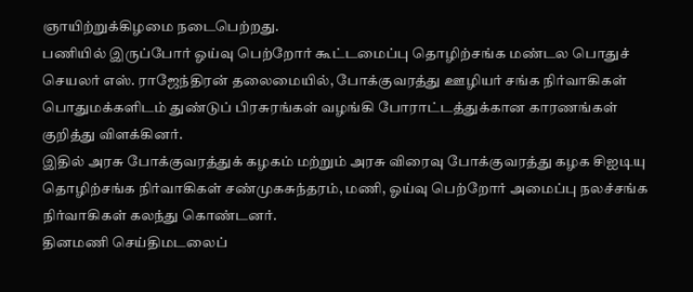ஞாயிற்றுக்கிழமை நடைபெற்றது.
பணியில் இருப்போர் ஓய்வு பெற்றோர் கூட்டமைப்பு தொழிற்சங்க மண்டல பொதுச் செயலர் எஸ். ராஜேந்திரன் தலைமையில், போக்குவரத்து ஊழியர் சங்க நிர்வாகிகள் பொதுமக்களிடம் துண்டுப் பிரசுரங்கள் வழங்கி போராட்டத்துக்கான காரணங்கள் குறித்து விளக்கினர்.
இதில் அரசு போக்குவரத்துக் கழகம் மற்றும் அரசு விரைவு போக்குவரத்து கழக சிஐடியு தொழிற்சங்க நிர்வாகிகள் சண்முகசுந்தரம், மணி, ஓய்வு பெற்றோர் அமைப்பு நலச்சங்க நிர்வாகிகள் கலந்து கொண்டனர்.
தினமணி செய்திமடலைப்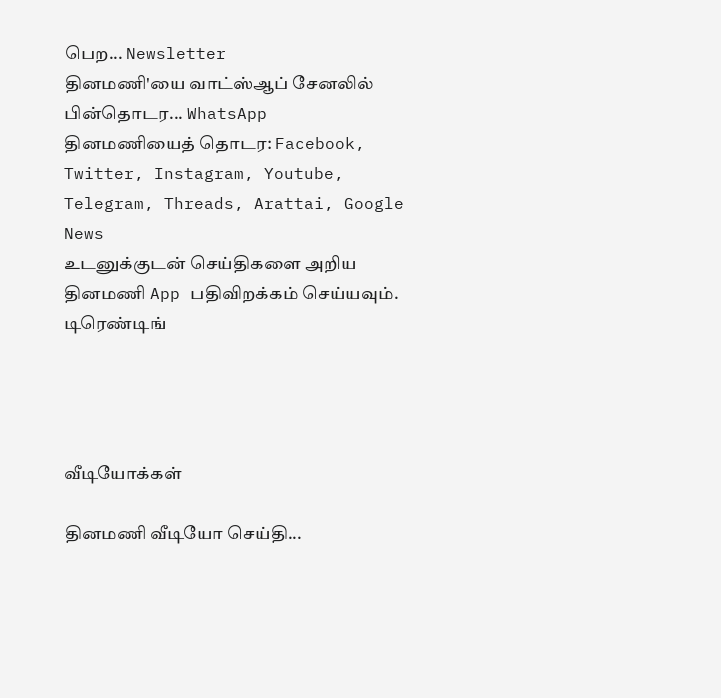பெற... Newsletter
தினமணி'யை வாட்ஸ்ஆப் சேனலில் பின்தொடர... WhatsApp
தினமணியைத் தொடர: Facebook, Twitter, Instagram, Youtube, Telegram, Threads, Arattai, Google News
உடனுக்குடன் செய்திகளை அறிய தினமணி App பதிவிறக்கம் செய்யவும்.
டிரெண்டிங்




வீடியோக்கள்

தினமணி வீடியோ செய்தி...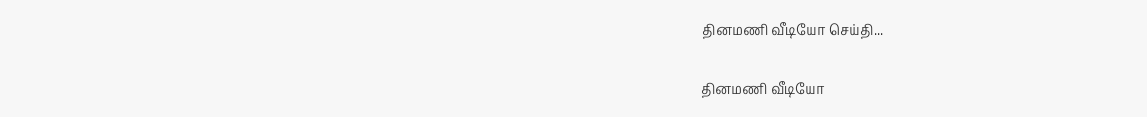தினமணி வீடியோ செய்தி...

தினமணி வீடியோ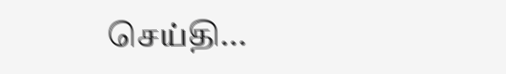செய்தி...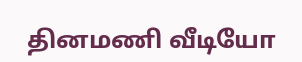தினமணி வீடியோ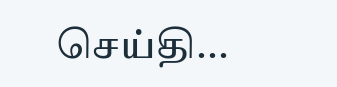செய்தி...